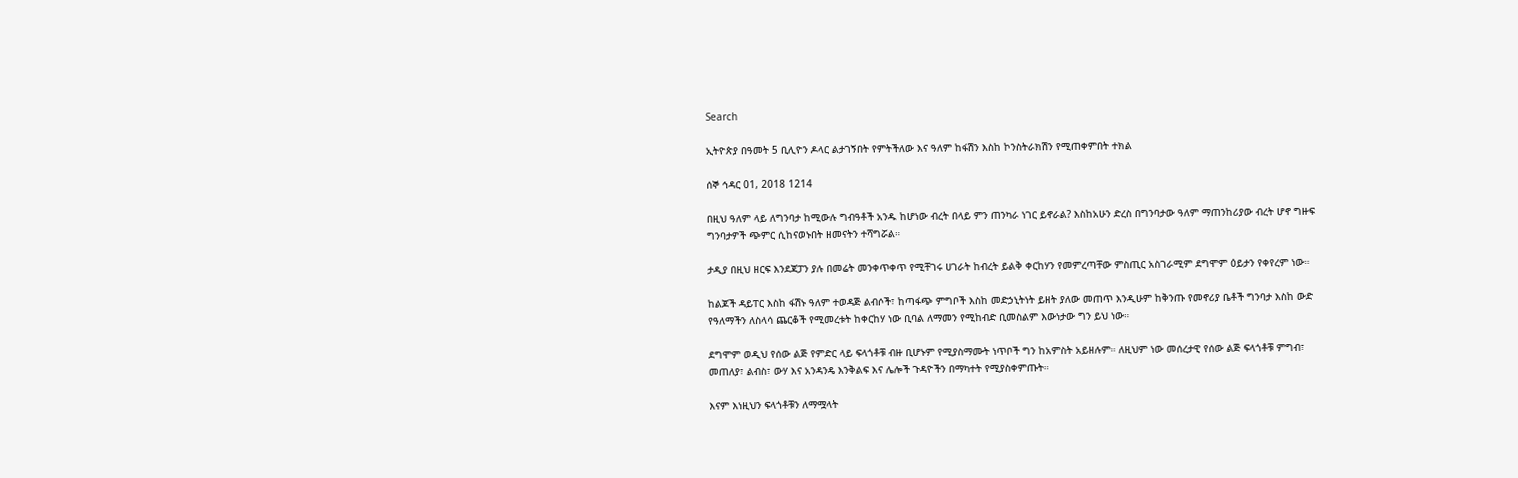Search

ኢትዮጵያ በዓመት 5 ቢሊዮን ዶላር ልታገኝበት የምትችለው እና ዓለም ከፋሽን እስከ ኮንስትራክሽን የሚጠቀምበት ተክል

ሰኞ ኅዳር 01, 2018 1214

በዚህ ዓለም ላይ ለግንባታ ከሚውሉ ግብዓቶች አንዱ ከሆነው ብረት በላይ ምን ጠንካራ ነገር ይኖራል? እስከአሁን ድረስ በግንባታው ዓለም ማጠንከሪያው ብረት ሆኖ ግዙፍ ግንባታዎች ጭምር ሲከናወኑበት ዘመናትን ተሻግሯል።

ታዲያ በዚህ ዘርፍ እንደጃፓን ያሉ በመሬት መንቀጥቀጥ የሚቸገሩ ሀገራት ከብረት ይልቅ ቀርከሃን የመምረጣቸው ምስጢር አስገራሚም ደግሞም ዕይታን የቀየረም ነው።

ከልጆች ዳይፐር እስከ ፋሽኑ ዓለም ተወዳጅ ልብሶች፣ ከጣፋጭ ምግቦች እስከ መድኃኒትነት ይዘት ያለው መጠጥ እንዲሁም ከቅንጡ የመኖሪያ ቤቶች ግንባታ እስከ ውድ የዓለማችን ለስላሳ ጨርቆች የሚመረቱት ከቀርከሃ ነው ቢባል ለማመን የሚከብድ ቢመስልም እውነታው ግን ይህ ነው።

ደግሞም ወዲህ የሰው ልጅ የምድር ላይ ፍላጎቶቹ ብዙ ቢሆኑም የሚያስማሙት ነጥቦች ግን ከአምስት አይዘሉም። ለዚህም ነው መሰረታዊ የሰው ልጅ ፍላጎቶቹ ምግብ፣ መጠለያ፣ ልብስ፣ ውሃ እና አንዳንዴ እንቅልፍ እና ሌሎች ጉዳዮችን በማካተት የሚያስቀምጡት።

እናም እነዚህን ፍላጎቶቹን ለማሟላት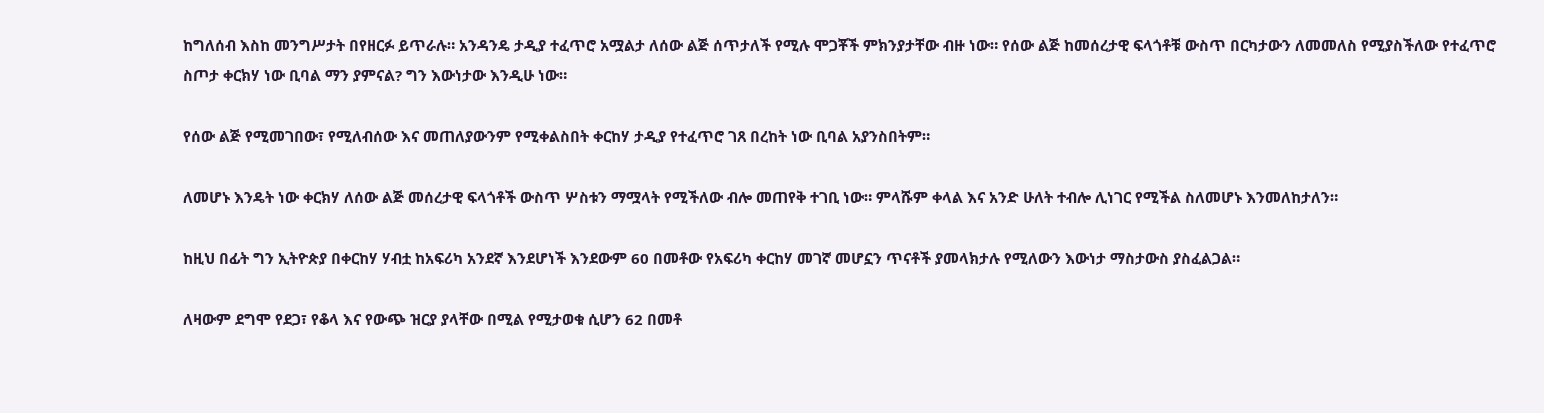ከግለሰብ እስከ መንግሥታት በየዘርፉ ይጥራሉ። አንዳንዴ ታዲያ ተፈጥሮ አሟልታ ለሰው ልጅ ሰጥታለች የሚሉ ሞጋቾች ምክንያታቸው ብዙ ነው። የሰው ልጅ ከመሰረታዊ ፍላጎቶቹ ውስጥ በርካታውን ለመመለስ የሚያስችለው የተፈጥሮ ስጦታ ቀርክሃ ነው ቢባል ማን ያምናል? ግን እውነታው እንዲሁ ነው።

የሰው ልጅ የሚመገበው፣ የሚለብሰው እና መጠለያውንም የሚቀልስበት ቀርከሃ ታዲያ የተፈጥሮ ገጸ በረከት ነው ቢባል አያንስበትም።

ለመሆኑ እንዴት ነው ቀርክሃ ለሰው ልጅ መሰረታዊ ፍላጎቶች ውስጥ ሦስቱን ማሟላት የሚችለው ብሎ መጠየቅ ተገቢ ነው። ምላሹም ቀላል እና አንድ ሁለት ተብሎ ሊነገር የሚችል ስለመሆኑ እንመለከታለን።

ከዚህ በፊት ግን ኢትዮጵያ በቀርከሃ ሃብቷ ከአፍሪካ አንደኛ እንደሆነች እንደውም 60 በመቶው የአፍሪካ ቀርከሃ መገኛ መሆኗን ጥናቶች ያመላክታሉ የሚለውን እውነታ ማስታውስ ያስፈልጋል።

ለዛውም ደግሞ የደጋ፣ የቆላ እና የውጭ ዝርያ ያላቸው በሚል የሚታወቁ ሲሆን 62 በመቶ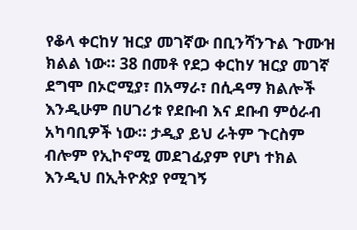የቆላ ቀርከሃ ዝርያ መገኛው በቢንሻንጉል ጉሙዝ ክልል ነው። 38 በመቶ የደጋ ቀርከሃ ዝርያ መገኛ ደግሞ በኦሮሚያ፣ በአማራ፣ በሲዳማ ክልሎች እንዲሁም በሀገሪቱ የደቡብ እና ደቡብ ምዕራብ አካባቢዎች ነው። ታዲያ ይህ ራትም ጉርስም ብሎም የኢኮኖሚ መደገፊያም የሆነ ተክል እንዲህ በኢትዮጵያ የሚገኝ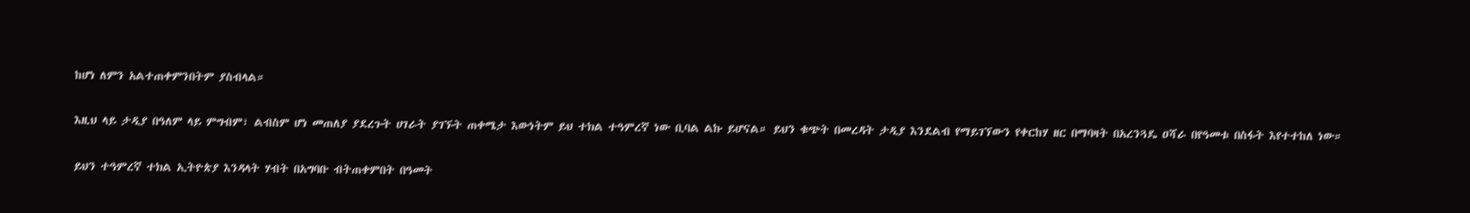ከሆነ ለምን አልተጠቀምንበትም ያስብላል።

እዚህ ላይ ታዲያ በዓለም ላይ ምግብም፣ ልብስም ሆነ መጠለያ ያደረጉት ሀገራት ያገኙት ጠቀሜታ እውነትም ይህ ተክል ተዓምረኛ ነው ቢባል ልኩ ይሆናል። ይህን ቁጭት በመረዳት ታዲያ እንደልብ የማይገኘውን የቀርከሃ ዘር በማባዛት በአረንጓዴ ዐሻራ በየዓመቱ በስፋት እየተተከለ ነው።

ይህን ተዓምረኛ ተክል ኢትዮጵያ እንዳላት ሃብት በአግባቡ ብትጠቀምበት በዓመት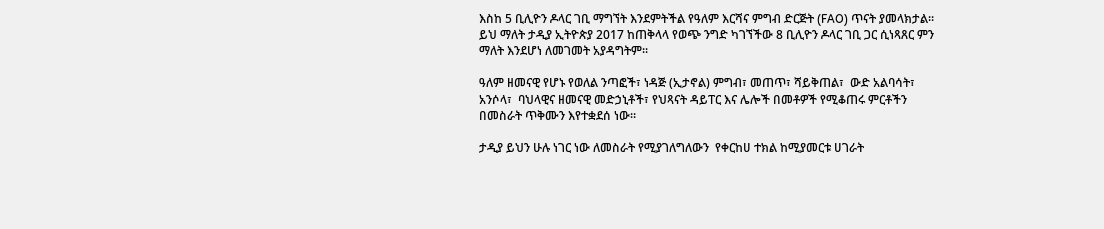እስከ 5 ቢሊዮን ዶላር ገቢ ማግኘት እንደምትችል የዓለም እርሻና ምግብ ድርጅት (FAO) ጥናት ያመላክታል። ይህ ማለት ታዲያ ኢትዮጵያ 2017 ከጠቅላላ የወጭ ንግድ ካገኘችው 8 ቢሊዮን ዶላር ገቢ ጋር ሲነጻጸር ምን ማለት እንደሆነ ለመገመት አያዳግትም።

ዓለም ዘመናዊ የሆኑ የወለል ንጣፎች፣ ነዳጅ (ኢታኖል) ምግብ፣ መጠጥ፣ ሻይቅጠል፣  ውድ አልባሳት፣ አንሶላ፣  ባህላዊና ዘመናዊ መድኃኒቶች፣ የህጻናት ዳይፐር እና ሌሎች በመቶዎች የሚቆጠሩ ምርቶችን በመስራት ጥቅሙን እየተቋደሰ ነው።

ታዲያ ይህን ሁሉ ነገር ነው ለመስራት የሚያገለግለውን  የቀርከሀ ተክል ከሚያመርቱ ሀገራት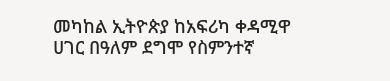መካከል ኢትዮጵያ ከአፍሪካ ቀዳሚዋ ሀገር በዓለም ደግሞ የስምንተኛ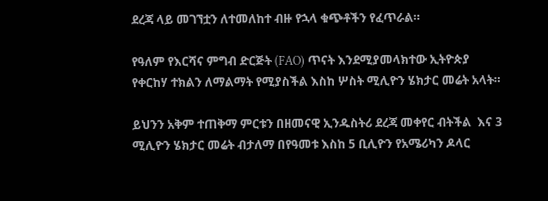ደረጃ ላይ መገኘቷን ለተመለከተ ብዙ የኋላ ቁጭቶችን የፈጥራል።

የዓለም የእርሻና ምግብ ድርጅት (FAO) ጥናት እንደሚያመላክተው ኢትዮጵያ  የቀርከሃ ተክልን ለማልማት የሚያስችል እስከ ሦስት ሚሊዮን ሄክታር መሬት አላት።

ይህንን አቅም ተጠቅማ ምርቱን በዘመናዊ ኢንዱስትሪ ደረጃ መቀየር ብትችል  እና 3 ሚሊዮን ሄክታር መሬት ብታለማ በየዓመቱ እስከ 5 ቢሊዮን የአሜሪካን ዶላር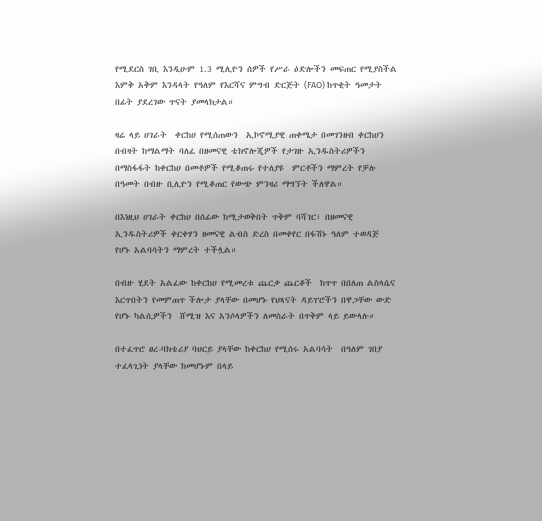የሚደርስ ገቢ እንዲሁም 1.3 ሚሊዮን ሰዎች የሥራ ዕድሎችን መፍጠር የሚያስችል እምቅ አቅም እንዳላት የዓለም የእርሻና ምግብ ድርጅት (FAO) ከጥቂት ዓመታት በፊት ያደረገው ጥናት ያመላክታል።

ዛሬ ላይ ሀገራት  ቀርከሀ የሚሰጠውን  ኢኮኖሚያዊ ጠቀሜታ በመገንዘብ ቀርከሀን በብዛት ከማልማት ባለፈ በዘመናዊ ቴክኖሎጂዎች የታገዙ ኢንዱስትሪዎችን በማስፋፋት ከቀርከሀ በመቶዎች የሚቆጠሩ የተለያዩ  ምርቶችን ማምረት የቻሉ በዓመት በብዙ ቢሊዮን የሚቆጠር የውጭ ምንዛሪ ማግኘት ችለዋል።

በእነዚህ ሀገራት ቀርከሀ በሰፊው ከሚታወቅበት ጥቅም ባሻገር፣ በዘመናዊ ኢንዱስትሪዎች ቀርቀሃን ዘመናዊ ልብስ ድረስ በመቀየር በፋሽኑ ዓለም ተወዳጅ የሆኑ አልባሳትን ማምረት ተችሏል።

በብዙ ሂደት አልፈው ከቀርከሀ የሚመረቱ ጨርቃ ጨርቆች  ከጥጥ በበለጠ ልስላሴና እርጥበትን የመምጠጥ ችሎታ ያላቸው በመሆኑ የህጻናት ዳይፐሮችን በዋጋቸው ውድ የሆኑ ካልሲዎችን  ሸሚዝ እና አንሶላዎችን ለመስራት በጥቅም ላይ ይውላሉ።

በተፈጥሮ ፀረ-ባክቴሪያ ባህርይ ያላቸው ከቀርከሀ የሚሰሩ አልባሳት  በዓለም ገበያ ተፈላጊነት ያላቸው ከመሆኑም በላይ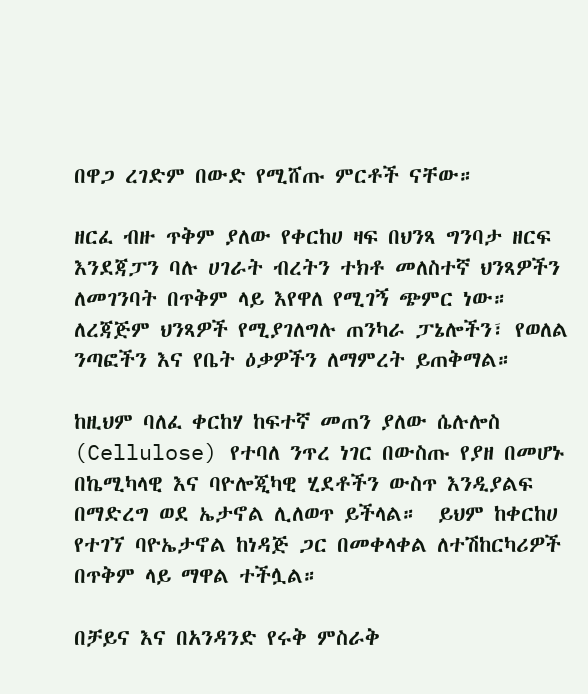በዋጋ ረገድም በውድ የሚሸጡ ምርቶች ናቸው።

ዘርፈ ብዙ ጥቅም ያለው የቀርከሀ ዛፍ በህንጻ ግንባታ ዘርፍ  እንደጃፓን ባሉ ሀገራት ብረትን ተክቶ መለስተኛ ህንጻዎችን ለመገንባት በጥቅም ላይ እየዋለ የሚገኝ ጭምር ነው። ለረጃጅም ህንጻዎች የሚያገለግሉ ጠንካራ ፓኔሎችን፣ የወለል ንጣፎችን እና የቤት ዕቃዎችን ለማምረት ይጠቅማል።

ከዚህም ባለፈ ቀርከሃ ከፍተኛ መጠን ያለው ሴሉሎስ (Cellulose) የተባለ ንጥረ ነገር በውስጡ የያዘ በመሆኑ በኬሚካላዊ እና ባዮሎጂካዊ ሂደቶችን ውስጥ እንዲያልፍ በማድረግ ወደ ኤታኖል ሊለወጥ ይችላል።  ይህም ከቀርከሀ የተገኘ ባዮኤታኖል ከነዳጅ ጋር በመቀላቀል ለተሽከርካሪዎች በጥቅም ላይ ማዋል ተችሏል።

በቻይና እና በአንዳንድ የሩቅ ምስራቅ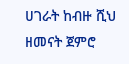ሀገራት ከብዙ ሺህ ዘመናት ጀምሮ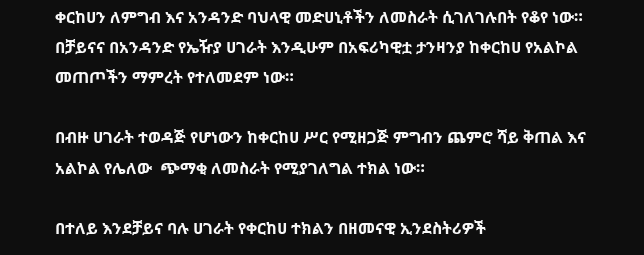ቀርከሀን ለምግብ እና አንዳንድ ባህላዊ መድሀኒቶችን ለመስራት ሲገለገሉበት የቆየ ነው። በቻይናና በአንዳንድ የኤዥያ ሀገራት እንዲሁም በአፍሪካዊቷ ታንዛንያ ከቀርከሀ የአልኮል መጠጦችን ማምረት የተለመደም ነው።

በብዙ ሀገራት ተወዳጅ የሆነውን ከቀርከሀ ሥር የሚዘጋጅ ምግብን ጨምሮ ሻይ ቅጠል እና አልኮል የሌለው  ጭማቂ ለመስራት የሚያገለግል ተክል ነው።

በተለይ እንደቻይና ባሉ ሀገራት የቀርከሀ ተክልን በዘመናዊ ኢንደስትሪዎች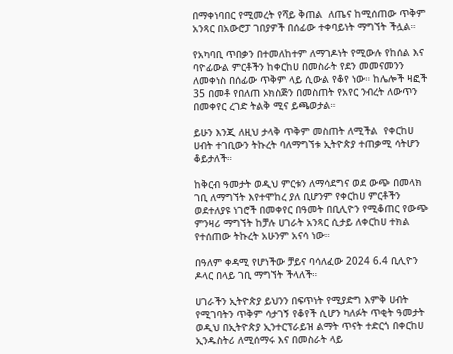በማቀነባበር የሚመረት የሻይ ቅጠል  ለጤና ከሚሰጠው ጥቅም አንጻር በአውሮፓ ገበያዎች በሰፊው ተቀባይነት ማግኘት ችሏል።

የአካባቢ ጥበቃን በተመለከተም ለማገዶነት የሚውሉ የከሰል እና ባዮፊውል ምርቶችን ከቀርከሀ በመስራት የደን መመናመንን ለመቀነስ በሰፊው ጥቅም ላይ ሲውል የቆየ ነው። ከሌሎች ዛፎች 35 በመቶ የበለጠ ኦክስጅን በመስጠት የአየር ንብረት ለውጥን በመቀየር ረገድ ትልቅ ሚና ይጫወታል።

ይሁን እንጂ ለዚህ ታላቅ ጥቅም መስጠት ለሚችል  የቀርከሀ ሀብት ተገቢውን ትኩረት ባለማግኘቱ ኢትዮጵያ ተጠቃሚ ሳትሆን ቆይታለች።

ከቅርብ ዓመታት ወዲህ ምርቱን ለማሳደግና ወደ ውጭ በመላክ ገቢ ለማግኘት እየተሞከረ ያለ ቢሆንም የቀርከሀ ምርቶችን ወደተለያዩ ነገሮች በመቀየር በዓመት በቢሊዮን የሚቆጠር የውጭ ምንዛሪ ማግኘት ከቻሉ ሀገራት አንጻር ሲታይ ለቀርከሀ ተክል የተሰጠው ትኩረት አሁንም አናሳ ነው።

በዓለም ቀዳሚ የሆነችው ቻይና ባሳለፈው 2024 6.4 ቢሊዮን ዶላር በላይ ገቢ ማግኘት ችላለች።

ሀገራችን ኢትዮጵያ ይህንን በፍጥነት የሚያድግ እምቅ ሀብት የሚገባትን ጥቅም ሳታገኝ የቆየች ሲሆን ካለፉት ጥቂት ዓመታት ወዲህ በኢትዮጵያ ኢንተርፕራይዝ ልማት ጥናት ተድርጎ በቀርከሀ ኢንዱስትሪ ለሚሰማሩ እና በመስራት ላይ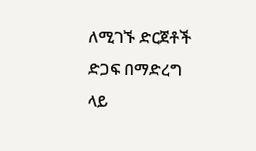ለሚገኙ ድርጀቶች ድጋፍ በማድረግ ላይ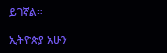ይገኛል።

ኢትዮጵያ አሁን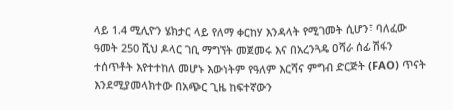ላይ 1.4 ሚሊዮን ሄክታር ላይ የለማ ቀርከሃ እንዳላት የሚገመት ሲሆን፣ ባለፈው ዓመት 250 ሺህ ዶላር ገቢ ማግኘት መጀመሩ እና በአረንጓዴ ዐሻራ ሰፊ ሽፋን ተሰጥቶት እየተተከለ መሆኑ እውነትም የዓለም እርሻና ምግብ ድርጅት (FAO) ጥናት እንደሚያመላክተው በአጭር ጊዜ ከፍተኛውን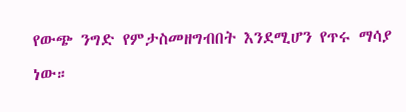የውጭ ንግድ የምታስመዘግብበት እንደሚሆን የጥሩ ማሳያ ነው።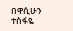በዋሲሁን ተስፋዬ